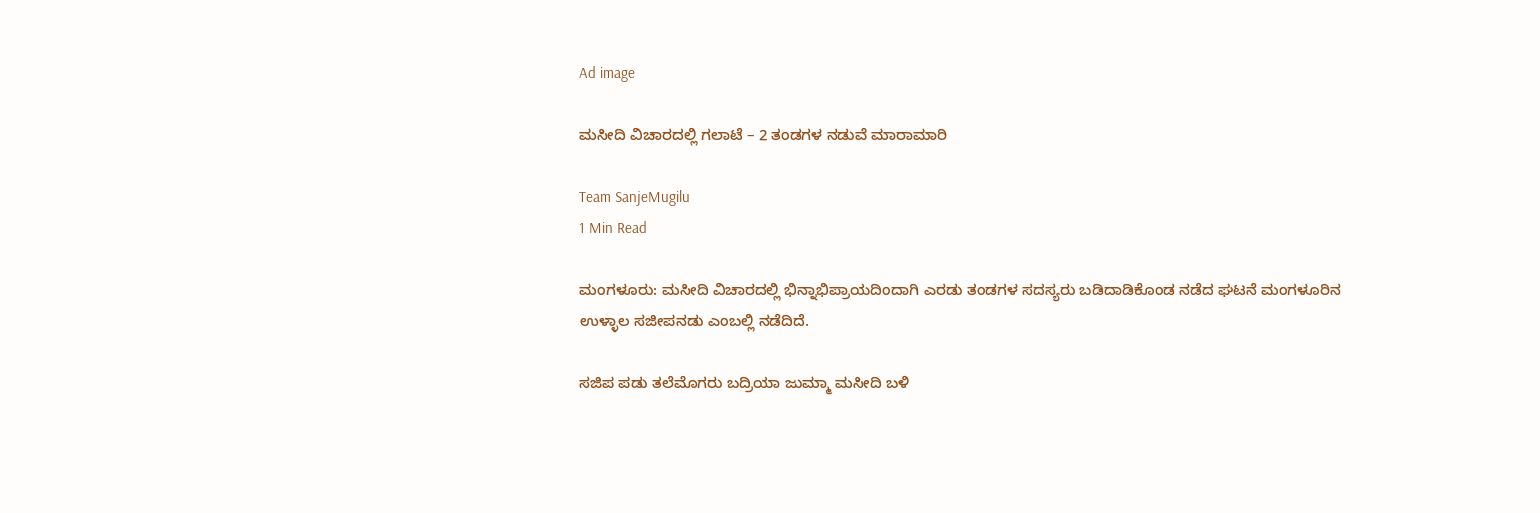Ad image

ಮಸೀದಿ ವಿಚಾರದಲ್ಲಿ ಗಲಾಟೆ – 2 ತಂಡಗಳ ನಡುವೆ ಮಾರಾಮಾರಿ

Team SanjeMugilu
1 Min Read

ಮಂಗಳೂರು: ಮಸೀದಿ‌ ವಿಚಾರದಲ್ಲಿ ಭಿನ್ನಾಭಿಪ್ರಾಯದಿಂದಾಗಿ ಎರಡು ತಂಡಗಳ‌ ಸದಸ್ಯರು ಬಡಿದಾಡಿಕೊಂಡ ನಡೆದ ಘಟನೆ ಮಂಗಳೂರಿನ ಉಳ್ಳಾಲ ಸಜೀಪ‌ನಡು ಎಂಬಲ್ಲಿ ನಡೆದಿದೆ.

ಸಜಿಪ ಪಡು ತಲೆಮೊಗರು ಬದ್ರಿಯಾ ಜುಮ್ಮಾ ಮಸೀದಿ ಬಳಿ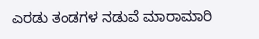ಎರಡು ತಂಡಗಳ ನಡುವೆ ಮಾರಾಮಾರಿ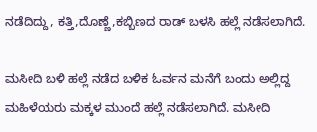ನಡೆದಿದ್ದು, ಕತ್ತಿ,ದೊಣ್ಣೆ,ಕಬ್ಬಿಣದ ರಾಡ್ ಬಳಸಿ ಹಲ್ಲೆ ನಡೆಸಲಾಗಿದೆ.

ಮಸೀದಿ ಬಳಿ ಹಲ್ಲೆ ನಡೆದ ಬಳಿಕ ಓರ್ವನ ಮನೆಗೆ ಬಂದು ಅಲ್ಲಿದ್ದ ಮಹಿಳೆಯರು ಮಕ್ಕಳ‌ ಮುಂದೆ ಹಲ್ಲೆ‌ ನಡೆಸಲಾಗಿದೆ. ಮಸೀದಿ‌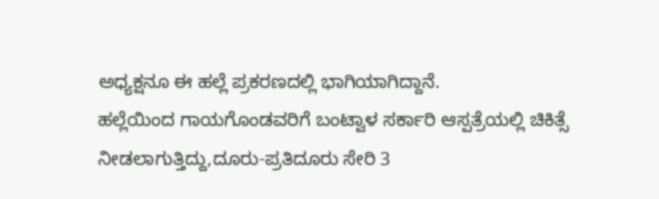ಅಧ್ಯಕ್ಷನೂ ಈ‌ ಹಲ್ಲೆ ಪ್ರಕರಣದಲ್ಲಿ ಭಾಗಿಯಾಗಿದ್ದಾನೆ.
ಹಲ್ಲೆಯಿಂದ ಗಾಯಗೊಂಡವರಿಗೆ ಬಂಟ್ವಾಳ ಸರ್ಕಾರಿ ಆಸ್ಪತ್ರೆಯಲ್ಲಿ ಚಿಕಿತ್ಸೆ ನೀಡಲಾಗುತ್ತಿದ್ದು,ದೂರು-ಪ್ರತಿದೂರು ಸೇರಿ 3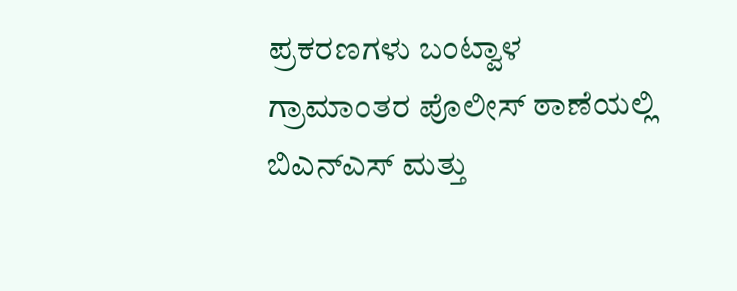ಪ್ರಕರಣಗಳು ಬಂಟ್ವಾಳ ಗ್ರಾಮಾಂತರ ಪೊಲೀಸ್ ಠಾಣೆಯಲ್ಲಿ ಬಿಎನ್‌ಎಸ್‌ ಮತ್ತು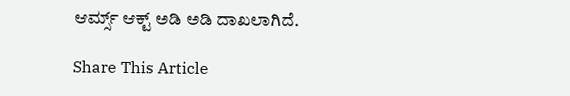ಆರ್ಮ್ಸ್‌ ಆಕ್ಟ್‌ ಅಡಿ ಅಡಿ ದಾಖಲಾಗಿದೆ.

Share This Article